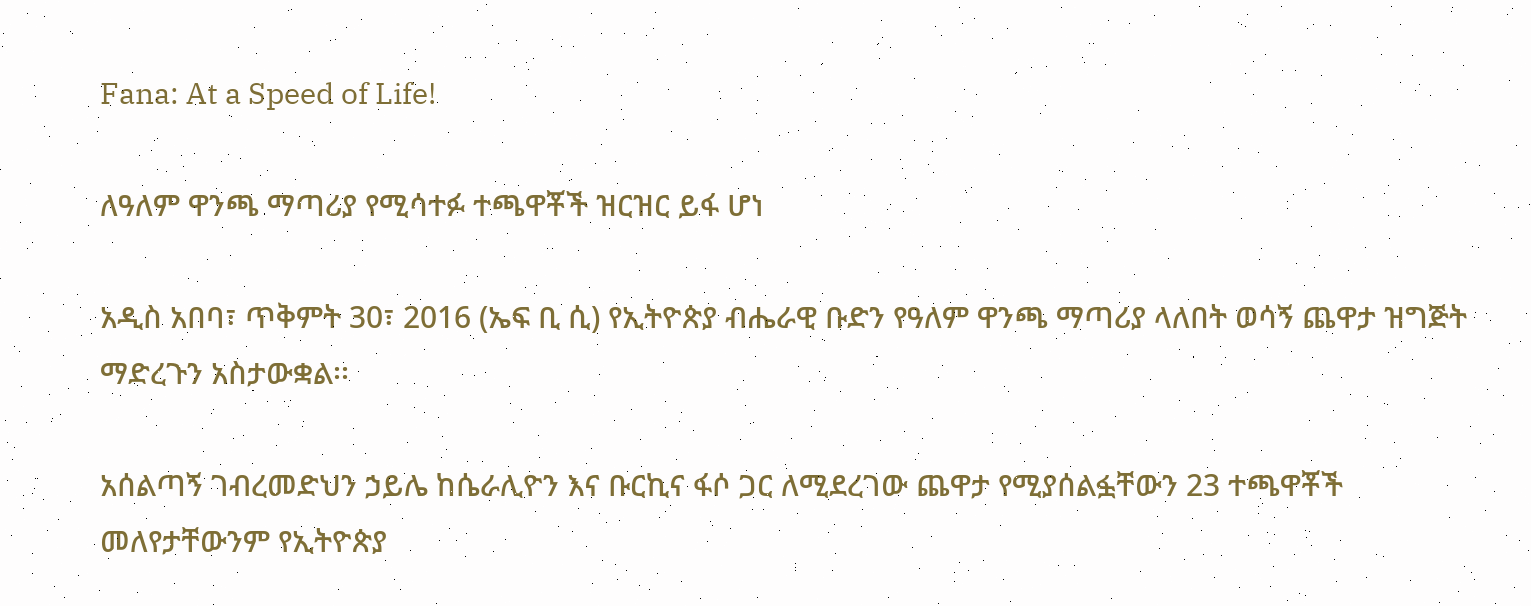Fana: At a Speed of Life!

ለዓለም ዋንጫ ማጣሪያ የሚሳተፉ ተጫዋቾች ዝርዝር ይፋ ሆነ

አዲስ አበባ፣ ጥቅምት 30፣ 2016 (ኤፍ ቢ ሲ) የኢትዮጵያ ብሔራዊ ቡድን የዓለም ዋንጫ ማጣሪያ ላለበት ወሳኝ ጨዋታ ዝግጅት ማድረጉን አስታውቋል፡፡

አሰልጣኝ ገብረመድህን ኃይሌ ከሴራሊዮን እና ቡርኪና ፋሶ ጋር ለሚደረገው ጨዋታ የሚያሰልፏቸውን 23 ተጫዋቾች መለየታቸውንም የኢትዮጵያ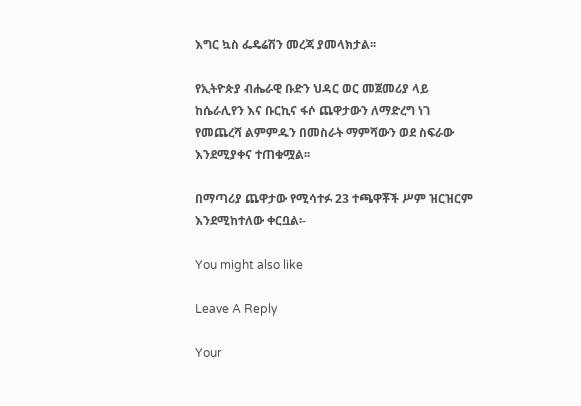እግር ኳስ ፌዴሬሽን መረጃ ያመላክታል፡፡

የኢትዮጵያ ብሔራዊ ቡድን ህዳር ወር መጀመሪያ ላይ ከሴራሊየን እና ቡርኪና ፋሶ ጨዋታውን ለማድረግ ነገ የመጨረሻ ልምምዱን በመስራት ማምሻውን ወደ ስፍራው እንደሚያቀና ተጠቁሟል፡፡

በማጣሪያ ጨዋታው የሚሳተፉ 23 ተጫዋቾች ሥም ዝርዝርም እንደሚከተለው ቀርቧል፡-

You might also like

Leave A Reply

Your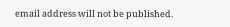email address will not be published.